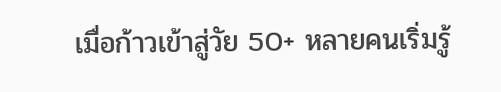เมื่อก้าวเข้าสู่วัย 50+ หลายคนเริ่มรู้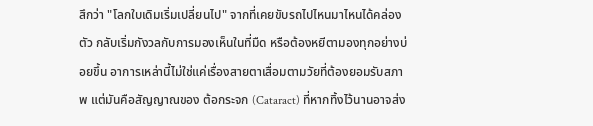สึกว่า "โลกใบเดิมเริ่มเปลี่ยนไป" จากที่เคยขับรถไปไหนมาไหนได้คล่องตัว กลับเริ่มกังวลกับการมองเห็นในที่มืด หรือต้องหยีตามองทุกอย่างบ่อยขึ้น อาการเหล่านี้ไม่ใช่แค่เรื่องสายตาเสื่อมตามวัยที่ต้องยอมรับสภาพ แต่มันคือสัญญาณของ ต้อกระจก (Cataract) ที่หากทิ้งไว้นานอาจส่ง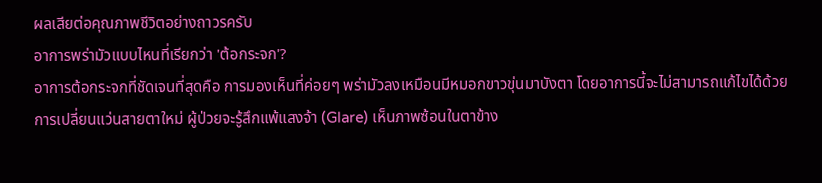ผลเสียต่อคุณภาพชีวิตอย่างถาวรครับ
อาการพร่ามัวแบบไหนที่เรียกว่า 'ต้อกระจก'?
อาการต้อกระจกที่ชัดเจนที่สุดคือ การมองเห็นที่ค่อยๆ พร่ามัวลงเหมือนมีหมอกขาวขุ่นมาบังตา โดยอาการนี้จะไม่สามารถแก้ไขได้ด้วยการเปลี่ยนแว่นสายตาใหม่ ผู้ป่วยจะรู้สึกแพ้แสงจ้า (Glare) เห็นภาพซ้อนในตาข้าง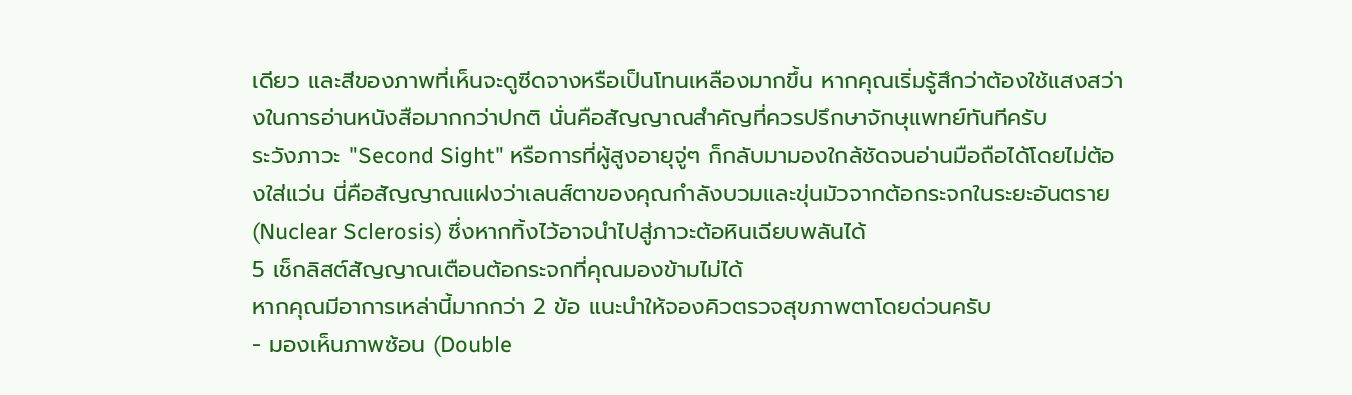เดียว และสีของภาพที่เห็นจะดูซีดจางหรือเป็นโทนเหลืองมากขึ้น หากคุณเริ่มรู้สึกว่าต้องใช้แสงสว่างในการอ่านหนังสือมากกว่าปกติ นั่นคือสัญญาณสำคัญที่ควรปรึกษาจักษุแพทย์ทันทีครับ
ระวังภาวะ "Second Sight" หรือการที่ผู้สูงอายุจู่ๆ ก็กลับมามองใกล้ชัดจนอ่านมือถือได้โดยไม่ต้องใส่แว่น นี่คือสัญญาณแฝงว่าเลนส์ตาของคุณกำลังบวมและขุ่นมัวจากต้อกระจกในระยะอันตราย (Nuclear Sclerosis) ซึ่งหากทิ้งไว้อาจนำไปสู่ภาวะต้อหินเฉียบพลันได้
5 เช็กลิสต์สัญญาณเตือนต้อกระจกที่คุณมองข้ามไม่ได้
หากคุณมีอาการเหล่านี้มากกว่า 2 ข้อ แนะนำให้จองคิวตรวจสุขภาพตาโดยด่วนครับ
- มองเห็นภาพซ้อน (Double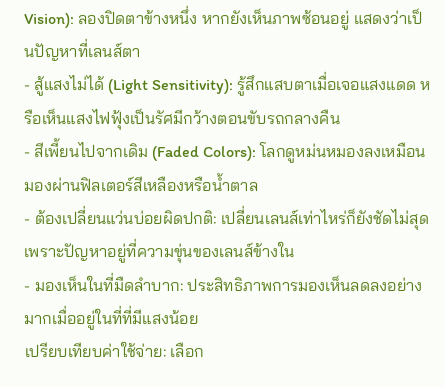Vision): ลองปิดตาข้างหนึ่ง หากยังเห็นภาพซ้อนอยู่ แสดงว่าเป็นปัญหาที่เลนส์ตา
- สู้แสงไม่ได้ (Light Sensitivity): รู้สึกแสบตาเมื่อเจอแสงแดด หรือเห็นแสงไฟฟุ้งเป็นรัศมีกว้างตอนขับรถกลางคืน
- สีเพี้ยนไปจากเดิม (Faded Colors): โลกดูหม่นหมองลงเหมือนมองผ่านฟิลเตอร์สีเหลืองหรือน้ำตาล
- ต้องเปลี่ยนแว่นบ่อยผิดปกติ: เปลี่ยนเลนส์เท่าไหร่ก็ยังชัดไม่สุด เพราะปัญหาอยู่ที่ความขุ่นของเลนส์ข้างใน
- มองเห็นในที่มืดลำบาก: ประสิทธิภาพการมองเห็นลดลงอย่างมากเมื่ออยู่ในที่ที่มีแสงน้อย
เปรียบเทียบค่าใช้จ่าย: เลือก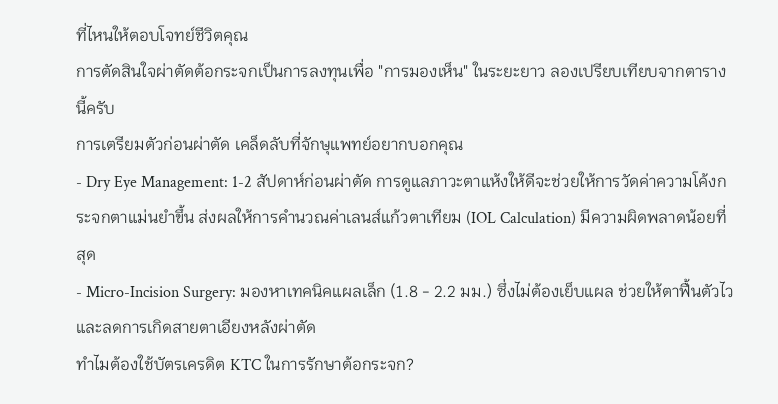ที่ไหนให้ตอบโจทย์ชีวิตคุณ
การตัดสินใจผ่าตัดต้อกระจกเป็นการลงทุนเพื่อ "การมองเห็น" ในระยะยาว ลองเปรียบเทียบจากตารางนี้ครับ
การเตรียมตัวก่อนผ่าตัด เคล็ดลับที่จักษุแพทย์อยากบอกคุณ
- Dry Eye Management: 1-2 สัปดาห์ก่อนผ่าตัด การดูแลภาวะตาแห้งให้ดีจะช่วยให้การวัดค่าความโค้งกระจกตาแม่นยำขึ้น ส่งผลให้การคำนวณค่าเลนส์แก้วตาเทียม (IOL Calculation) มีความผิดพลาดน้อยที่สุด
- Micro-Incision Surgery: มองหาเทคนิคแผลเล็ก (1.8 - 2.2 มม.) ซึ่งไม่ต้องเย็บแผล ช่วยให้ตาฟื้นตัวไวและลดการเกิดสายตาเอียงหลังผ่าตัด
ทำไมต้องใช้บัตรเครดิต KTC ในการรักษาต้อกระจก?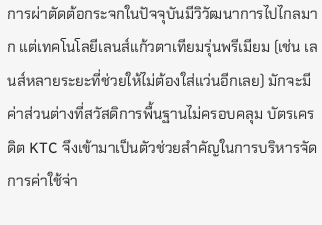การผ่าตัดต้อกระจกในปัจจุบันมีวิวัฒนาการไปไกลมาก แต่เทคโนโลยีเลนส์แก้วตาเทียมรุ่นพรีเมียม (เช่น เลนส์หลายระยะที่ช่วยให้ไม่ต้องใส่แว่นอีกเลย) มักจะมีค่าส่วนต่างที่สวัสดิการพื้นฐานไม่ครอบคลุม บัตรเครดิต KTC จึงเข้ามาเป็นตัวช่วยสำคัญในการบริหารจัดการค่าใช้จ่า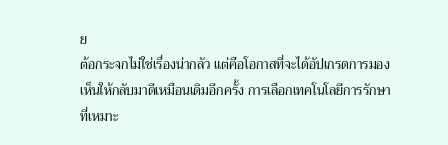ย
ต้อกระจกไม่ใช่เรื่องน่ากลัว แต่คือโอกาสที่จะได้อัปเกรดการมองเห็นให้กลับมาดีเหมือนเดิมอีกครั้ง การเลือกเทคโนโลยีการรักษาที่เหมาะ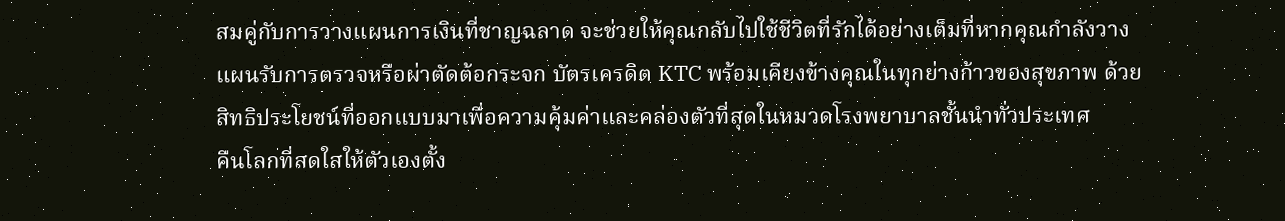สมคู่กับการวางแผนการเงินที่ชาญฉลาด จะช่วยให้คุณกลับไปใช้ชีวิตที่รักได้อย่างเต็มที่หากคุณกำลังวางแผนรับการตรวจหรือผ่าตัดต้อกระจก บัตรเครดิต KTC พร้อมเคียงข้างคุณในทุกย่างก้าวของสุขภาพ ด้วยสิทธิประโยชน์ที่ออกแบบมาเพื่อความคุ้มค่าและคล่องตัวที่สุดในหมวดโรงพยาบาลชั้นนำทั่วประเทศ
คืนโลกที่สดใสให้ตัวเองตั้ง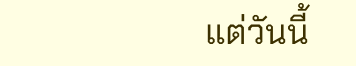แต่วันนี้